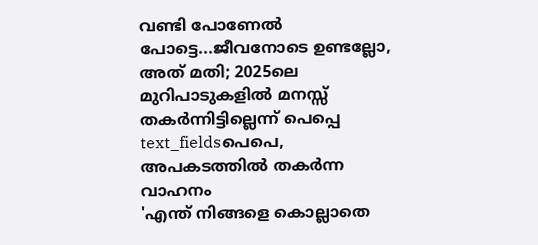വണ്ടി പോണേൽ പോട്ടെ...ജീവനോടെ ഉണ്ടല്ലോ, അത് മതി; 2025ലെ മുറിപാടുകളിൽ മനസ്സ് തകർന്നിട്ടില്ലെന്ന് പെപ്പെ
text_fieldsപെപെ, അപകടത്തിൽ തകർന്ന വാഹനം
'എന്ത് നിങ്ങളെ കൊല്ലാതെ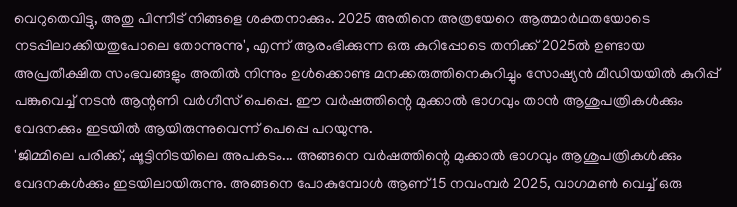വെറുതെവിട്ടു, അതു പിന്നീട് നിങ്ങളെ ശക്തനാക്കും. 2025 അതിനെ അത്രയേറെ ആത്മാർഥതയോടെ നടപ്പിലാക്കിയതുപോലെ തോന്നുന്നു', എന്ന് ആരംഭിക്കുന്ന ഒരു കുറിപ്പോടെ തനിക്ക് 2025ൽ ഉണ്ടായ അപ്രതീക്ഷിത സംഭവങ്ങളും അതിൽ നിന്നും ഉൾക്കൊണ്ട മനക്കരുത്തിനെകുറിച്ചും സോഷ്യൻ മീഡിയയിൽ കുറിപ്പ് പങ്കുവെച്ച് നടൻ ആന്റണി വർഗീസ് പെപ്പെ. ഈ വർഷത്തിന്റെ മുക്കാൽ ഭാഗവും താൻ ആശുപത്രികൾക്കും വേദനക്കും ഇടയിൽ ആയിരുന്നുവെന്ന് പെപ്പെ പറയുന്നു.
'ജിമ്മിലെ പരിക്ക്, ഷൂട്ടിനിടയിലെ അപകടം... അങ്ങനെ വർഷത്തിന്റെ മുക്കാൽ ഭാഗവും ആശുപത്രികൾക്കും വേദനകൾക്കും ഇടയിലായിരുന്നു. അങ്ങനെ പോകുമ്പോൾ ആണ് 15 നവംമ്പർ 2025, വാഗമൺ വെച്ച് ഒരു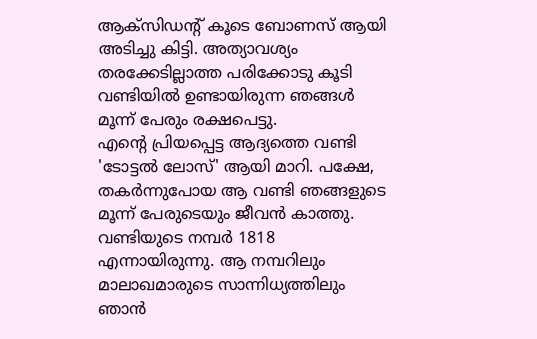ആക്സിഡന്റ് കൂടെ ബോണസ് ആയി അടിച്ചു കിട്ടി. അത്യാവശ്യം തരക്കേടില്ലാത്ത പരിക്കോടു കൂടി വണ്ടിയിൽ ഉണ്ടായിരുന്ന ഞങ്ങൾ മൂന്ന് പേരും രക്ഷപെട്ടു.
എന്റെ പ്രിയപ്പെട്ട ആദ്യത്തെ വണ്ടി 'ടോട്ടൽ ലോസ്' ആയി മാറി. പക്ഷേ, തകർന്നുപോയ ആ വണ്ടി ഞങ്ങളുടെ മൂന്ന് പേരുടെയും ജീവൻ കാത്തു. വണ്ടിയുടെ നമ്പർ 1818 എന്നായിരുന്നു. ആ നമ്പറിലും മാലാഖമാരുടെ സാന്നിധ്യത്തിലും ഞാൻ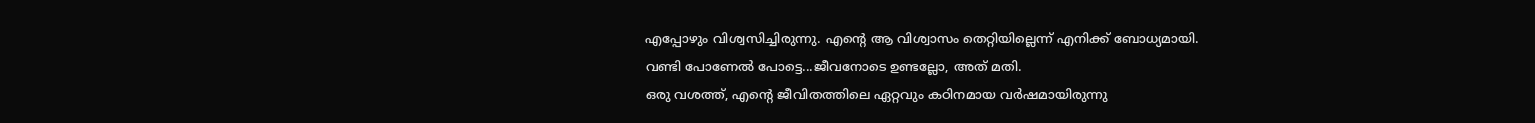എപ്പോഴും വിശ്വസിച്ചിരുന്നു. എന്റെ ആ വിശ്വാസം തെറ്റിയില്ലെന്ന് എനിക്ക് ബോധ്യമായി.
വണ്ടി പോണേൽ പോട്ടെ...ജീവനോടെ ഉണ്ടല്ലോ, അത് മതി.
ഒരു വശത്ത്, എന്റെ ജീവിതത്തിലെ ഏറ്റവും കഠിനമായ വർഷമായിരുന്നു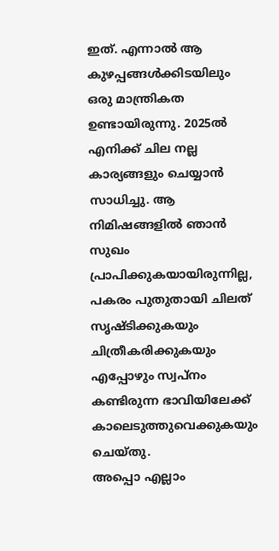ഇത്. എന്നാൽ ആ കുഴപ്പങ്ങൾക്കിടയിലും ഒരു മാന്ത്രികത ഉണ്ടായിരുന്നു. 2025ൽ എനിക്ക് ചില നല്ല കാര്യങ്ങളും ചെയ്യാൻ സാധിച്ചു. ആ നിമിഷങ്ങളിൽ ഞാൻ സുഖം പ്രാപിക്കുകയായിരുന്നില്ല, പകരം പുതുതായി ചിലത് സൃഷ്ടിക്കുകയും ചിത്രീകരിക്കുകയും എപ്പോഴും സ്വപ്നം കണ്ടിരുന്ന ഭാവിയിലേക്ക് കാലെടുത്തുവെക്കുകയും ചെയ്തു.
അപ്പൊ എല്ലാം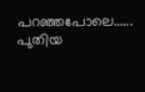പറഞ്ഞപോലെ...... പുതിയ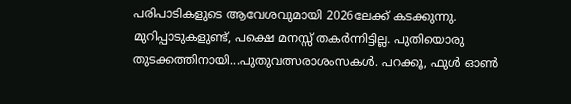പരിപാടികളുടെ ആവേശവുമായി 2026ലേക്ക് കടക്കുന്നു. മുറിപ്പാടുകളുണ്ട്, പക്ഷെ മനസ്സ് തകർന്നിട്ടില്ല. പുതിയൊരു തുടക്കത്തിനായി...പുതുവത്സരാശംസകൾ. പറക്കൂ, ഫുൾ ഓൺ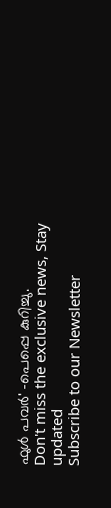ഫുൾ പവർ' -പെപ്പെ കുറിച്ചു.
Don't miss the exclusive news, Stay updated
Subscribe to our Newsletter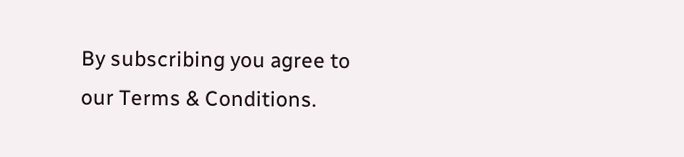By subscribing you agree to our Terms & Conditions.